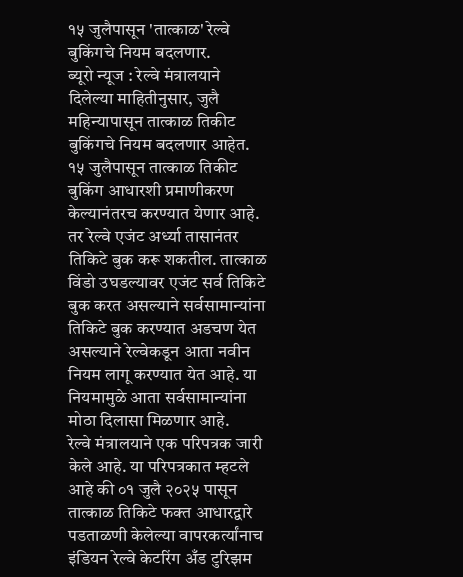१५ जुलैपासून 'तात्काळ' रेल्वे बुकिंगचे नियम बदलणार.
ब्यूरो न्यूज : रेल्वे मंत्रालयाने दिलेल्या माहितीनुसार, जुलै महिन्यापासून तात्काळ तिकीट बुकिंगचे नियम बदलणार आहेत. १५ जुलैपासून तात्काळ तिकीट बुकिंग आधारशी प्रमाणीकरण केल्यानंतरच करण्यात येणार आहे. तर रेल्वे एजंट अर्ध्या तासानंतर तिकिटे बुक करू शकतील. तात्काळ विंडो उघडल्यावर एजंट सर्व तिकिटे बुक करत असल्याने सर्वसामान्यांना तिकिटे बुक करण्यात अडचण येत असल्याने रेल्वेकडून आता नवीन नियम लागू करण्यात येत आहे. या नियमामुळे आता सर्वसामान्यांना मोठा दिलासा मिळणार आहे.
रेल्वे मंत्रालयाने एक परिपत्रक जारी केले आहे. या परिपत्रकात म्हटले आहे की ०१ जुलै २०२५ पासून तात्काळ तिकिटे फक्त आधारद्वारे पडताळणी केलेल्या वापरकर्त्यांनाच इंडियन रेल्वे केटरिंग अँड टुरिझम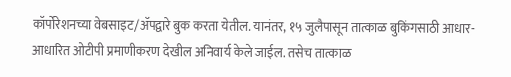कॉर्पोरेशनच्या वेबसाइट/ॲपद्वारे बुक करता येतील. यानंतर, १५ जुलैपासून तात्काळ बुकिंगसाठी आधार-आधारित ओटीपी प्रमाणीकरण देखील अनिवार्य केले जाईल. तसेच तात्काळ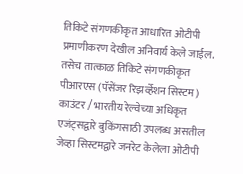तिकिटे संगणकीकृत आधारित ओटीपी प्रमाणीकरण देखील अनिवार्य केले जाईल. तसेच तात्काळ तिकिटे संगणकीकृत पीआरएस (पॅसेंजर रिझर्व्हेशन सिस्टम) काउंटर / भारतीय रेल्वेच्या अधिकृत एजंट्सद्वारे बुकिंगसाठी उपलब्ध असतील जेव्हा सिस्टमद्वारे जनरेट केलेला ओटीपी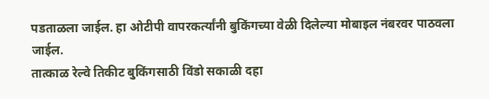पडताळला जाईल. हा ओटीपी वापरकर्त्यांनी बुकिंगच्या वेळी दिलेल्या मोबाइल नंबरवर पाठवला जाईल.
तात्काळ रेल्वे तिकीट बुकिंगसाठी विंडो सकाळी दहा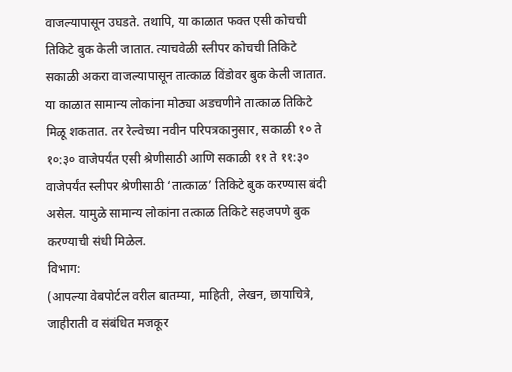वाजल्यापासून उघडते. तथापि, या काळात फक्त एसी कोचची तिकिटे बुक केली जातात. त्याचवेळी स्लीपर कोचची तिकिटे सकाळी अकरा वाजल्यापासून तात्काळ विंडोवर बुक केली जातात. या काळात सामान्य लोकांना मोठ्या अडचणीने तात्काळ तिकिटे मिळू शकतात. तर रेल्वेच्या नवीन परिपत्रकानुसार, सकाळी १० ते १०:३० वाजेपर्यंत एसी श्रेणीसाठी आणि सकाळी ११ ते ११:३० वाजेपर्यंत स्लीपर श्रेणीसाठी ‘तात्काळ’ तिकिटे बुक करण्यास बंदी असेल. यामुळे सामान्य लोकांना तत्काळ तिकिटे सहजपणे बुक करण्याची संधी मिळेल.
विभाग:
(आपल्या वेबपोर्टल वरील बातम्या, माहिती, लेखन, छायाचित्रे, जाहीराती व संबंधित मजकूर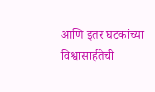आणि इतर घटकांच्या विश्वासार्हतेची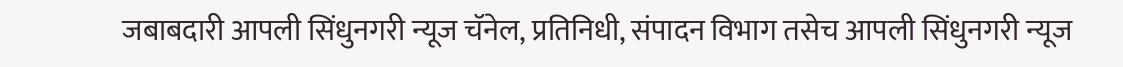जबाबदारी आपली सिंधुनगरी न्यूज चॅनेल, प्रतिनिधी, संपादन विभाग तसेच आपली सिंधुनगरी न्यूज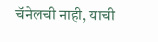चॅनेलची नाही, याची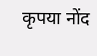कृपया नोंद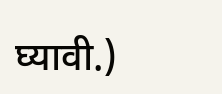घ्यावी.)